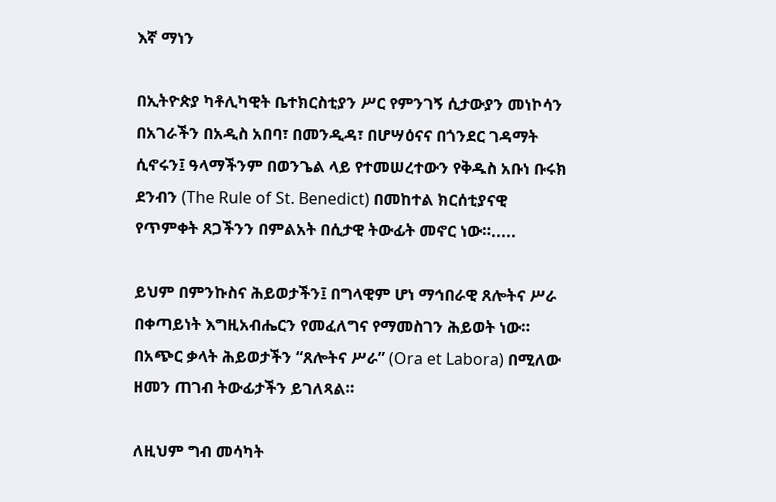እኛ ማነን

በኢትዮጵያ ካቶሊካዊት ቤተክርስቲያን ሥር የምንገኝ ሲታውያን መነኮሳን በአገራችን በአዲስ አበባ፣ በመንዲዳ፣ በሆሣዕናና በጎንደር ገዳማት ሲኖሩን፤ ዓላማችንም በወንጌል ላይ የተመሠረተውን የቅዱስ አቡነ ቡሩክ ደንብን (The Rule of St. Benedict) በመከተል ክርሰቲያናዊ የጥምቀት ጸጋችንን በምልአት በሲታዊ ትውፊት መኖር ነው።.....

ይህም በምንኩስና ሕይወታችን፤ በግላዊም ሆነ ማኅበራዊ ጸሎትና ሥራ በቀጣይነት እግዚአብሔርን የመፈለግና የማመስገን ሕይወት ነው። በአጭር ቃላት ሕይወታችን “ጸሎትና ሥራ” (Ora et Labora) በሚለው ዘመን ጠገብ ትውፊታችን ይገለጻል።

ለዚህም ግብ መሳካት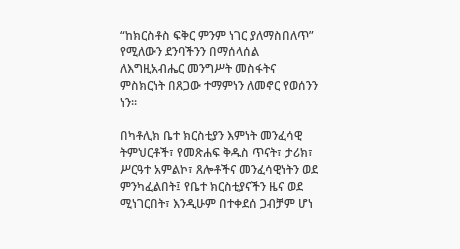“ከክርስቶስ ፍቅር ምንም ነገር ያለማስበለጥ” የሚለውን ደንባችንን በማሰላሰል ለእግዚአብሔር መንግሥት መስፋትና ምስክርነት በጸጋው ተማምነን ለመኖር የወሰንን ነን።

በካቶሊክ ቤተ ክርስቲያን እምነት መንፈሳዊ ትምህርቶች፣ የመጽሐፍ ቅዱስ ጥናት፣ ታሪክ፣ ሥርዓተ አምልኮ፣ ጸሎቶችና መንፈሳዊነትን ወደ ምንካፈልበት፤ የቤተ ክርስቲያናችን ዜና ወደ ሚነገርበት፣ እንዲሁም በተቀደሰ ጋብቻም ሆነ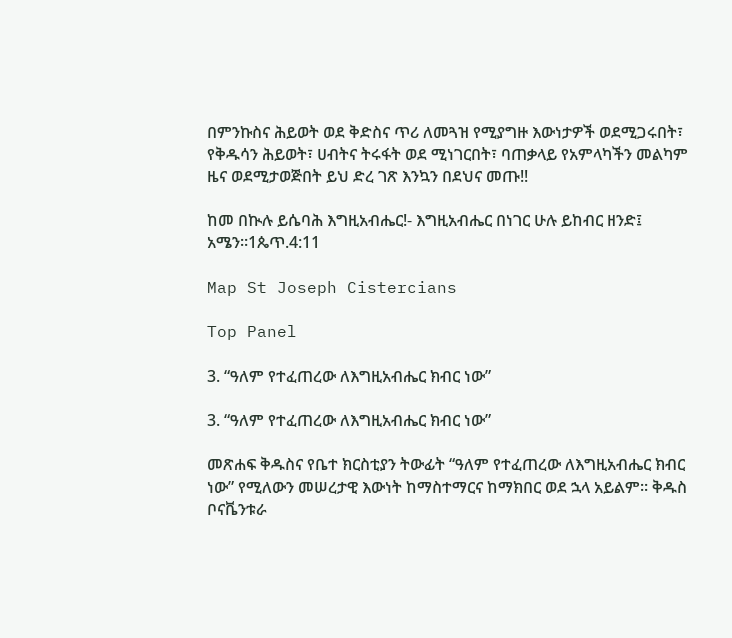በምንኩስና ሕይወት ወደ ቅድስና ጥሪ ለመጓዝ የሚያግዙ እውነታዎች ወደሚጋሩበት፣ የቅዱሳን ሕይወት፣ ሀብትና ትሩፋት ወደ ሚነገርበት፣ ባጠቃላይ የአምላካችን መልካም ዜና ወደሚታወጅበት ይህ ድረ ገጽ እንኳን በደህና መጡ!!

ከመ በኲሉ ይሴባሕ እግዚአብሔር!- እግዚአብሔር በነገር ሁሉ ይከብር ዘንድ፤ አሜን።1ጴጥ.4:11

Map St Joseph Cistercians

Top Panel

3. “ዓለም የተፈጠረው ለእግዚአብሔር ክብር ነው”

3. “ዓለም የተፈጠረው ለእግዚአብሔር ክብር ነው”

መጽሐፍ ቅዱስና የቤተ ክርስቲያን ትውፊት “ዓለም የተፈጠረው ለእግዚአብሔር ክብር ነው” የሚለውን መሠረታዊ እውነት ከማስተማርና ከማክበር ወደ ኋላ አይልም፡፡ ቅዱስ ቦናቬንቱራ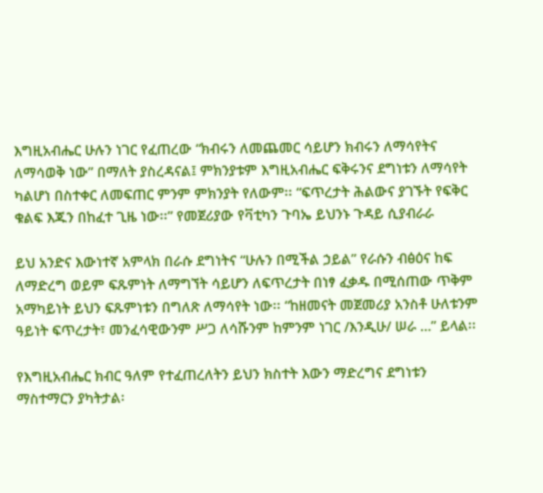እግዚአብሔር ሁሉን ነገር የፈጠረው “ክብሩን ለመጨመር ሳይሆን ክብሩን ለማሳየትና ለማሳወቅ ነው” በማለት ያስረዳናል፤ ምክንያቱም እግዚአብሔር ፍቅሩንና ደግነቱን ለማሳየት ካልሆነ በስተቀር ለመፍጠር ምንም ምክንያት የለውም፡፡ “ፍጥረታት ሕልውና ያገኙት የፍቅር ቁልፍ እጁን በከፈተ ጊዜ ነው፡፡” የመጀሪያው የቫቲካን ጉባኤ ይህንኑ ጉዳይ ሲያብራራ

ይህ አንድና እውነተኛ አምላክ በራሱ ደግነትና “ሁሉን በሚችል ኃይል” የራሱን ብፅዕና ከፍ ለማድረግ ወይም ፍጹምነት ለማግኘት ሳይሆን ለፍጥረታት በነፃ ፈቃዱ በሚሰጠው ጥቅም አማካይነት ይህን ፍጹምነቱን በግለጽ ለማሳየት ነው፡፡ “ከዘመናት መጀመሪያ አንስቶ ሁለቱንም ዓይነት ፍጥረታት፣ መንፈሳዊውንም ሥጋ ለሳሹንም ከምንም ነገር /እንዲሁ/ ሠራ …” ይላል፡፡

የእግዚአብሔር ክብር ዓለም የተፈጠረለትን ይህን ክስተት እውን ማድረግና ደግነቱን ማስተማርን ያካትታል፡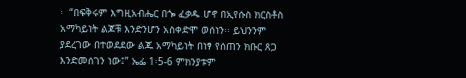፡  “በፍቅሩም እግዚአብሔር በጐ ፈቃዱ ሆኖ በኢየሱስ ክርስቶስ አማካይነት ልጆቹ እንድንሆን አስቀድሞ ወሰነን፡፡ ይህንንም ያደረገው በተወደደው ልጁ አማካይነት በነፃ የሰጠን ክቡር ጸጋ እንድመሰገን ነው፤” ኤፌ 1፡5-6 ምክንያቱም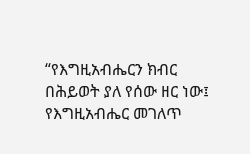“የእግዚአብሔርን ክብር በሕይወት ያለ የሰው ዘር ነው፤ የእግዚአብሔር መገለጥ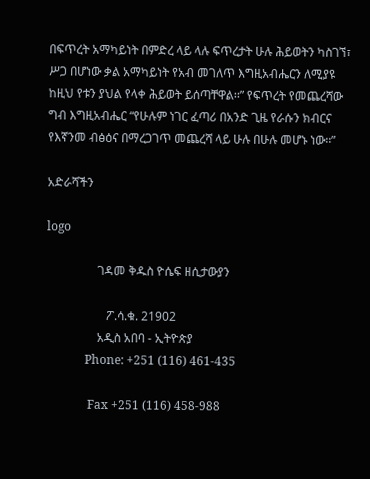በፍጥረት አማካይነት በምድረ ላይ ላሉ ፍጥረታት ሁሉ ሕይወትን ካስገኘ፣ ሥጋ በሆነው ቃል አማካይነት የአብ መገለጥ እግዚአብሔርን ለሚያዩ ከዚህ የቱን ያህል የላቀ ሕይወት ይሰጣቸዋል፡፡” የፍጥረት የመጨረሻው ግብ እግዚአብሔር “የሁሉም ነገር ፈጣሪ በአንድ ጊዜ የራሱን ክብርና የእኛንመ ብፅዕና በማረጋገጥ መጨረሻ ላይ ሁሉ በሁሉ መሆኑ ነው፡፡”

አድራሻችን

logo

                 ገዳመ ቅዱስ ዮሴፍ ዘሲታውያን

                    ፖ.ሳ.ቁ. 21902
                 አዲስ አበባ - ኢትዮጵያ
             Phone: +251 (116) 461-435

              Fax +251 (116) 458-988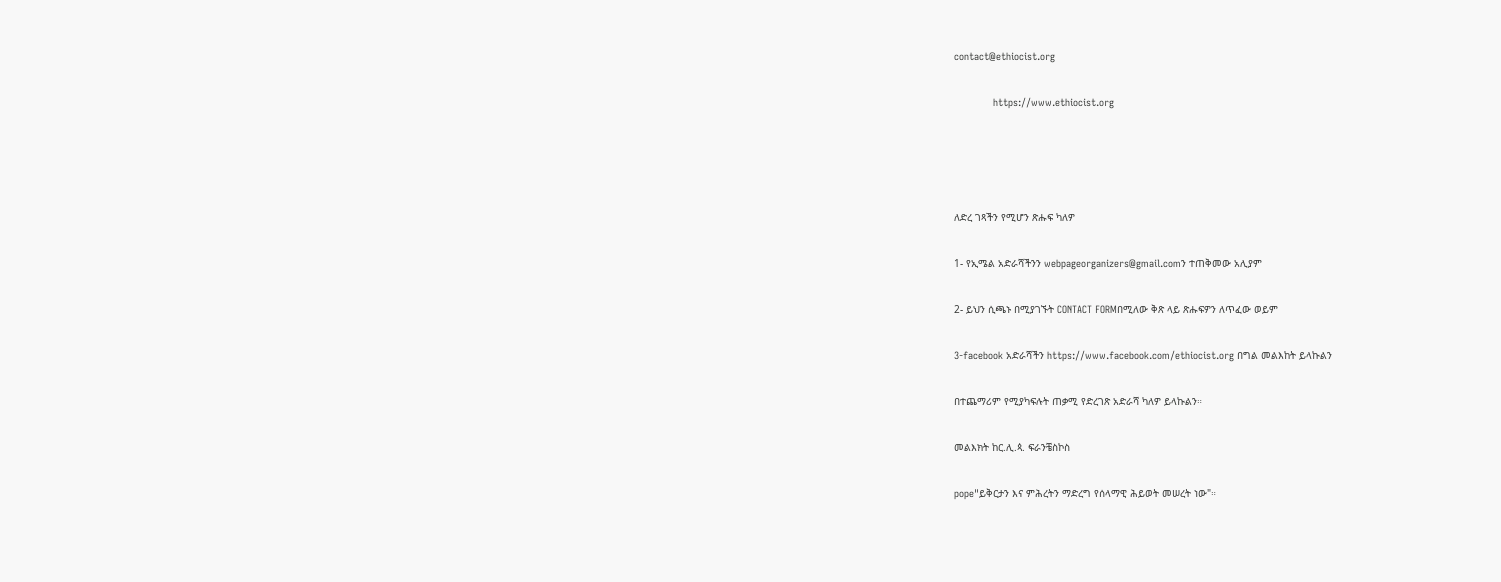contact@ethiocist.org

             https://www.ethiocist.org




ለድረ ገጻችን የሚሆን ጽሑፍ ካለዎ

1- የኢሜል አድራሻችንን webpageorganizers@gmail.comን ተጠቅመው አሊያም

2- ይህን ሲጫኑ በሚያገኙት CONTACT FORMበሚለው ቅጽ ላይ ጽሑፍዎን ለጥፈው ወይም

3-facebook አድራሻችን https://www.facebook.com/ethiocist.org በግል መልእከት ይላኩልን

በተጨማሪም የሚያካፍሉት ጠቃሚ የድረገጽ አድራሻ ካለዎ ይላኩልን።

መልእክት ከር.ሊ.ጳ. ፍራንቼስኮስ

pope"ይቅርታን እና ምሕረትን ማድረግ የሰላማዊ ሕይወት መሠረት ነው"።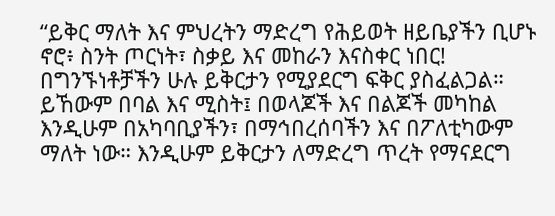“ይቅር ማለት እና ምህረትን ማድረግ የሕይወት ዘይቤያችን ቢሆኑ ኖሮ፥ ስንት ጦርነት፣ ስቃይ እና መከራን እናስቀር ነበር! በግንኙነቶቻችን ሁሉ ይቅርታን የሚያደርግ ፍቅር ያስፈልጋል። ይኸውም በባል እና ሚስት፤ በወላጆች እና በልጆች መካከል እንዲሁም በአካባቢያችን፣ በማኅበረሰባችን እና በፖለቲካውም ማለት ነው። እንዲሁም ይቅርታን ለማድረግ ጥረት የማናደርግ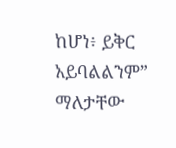ከሆነ፥ ይቅር አይባልልንም” ማለታቸው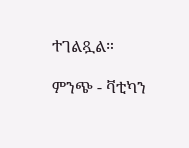ተገልጿል።

ምንጭ - ቫቲካን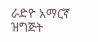ራድዮ አማርኛ ዝግጅት